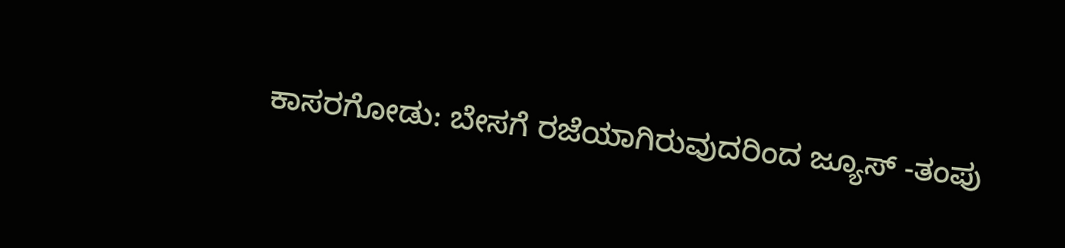ಕಾಸರಗೋಡು: ಬೇಸಗೆ ರಜೆಯಾಗಿರುವುದರಿಂದ ಜ್ಯೂಸ್ -ತಂಪು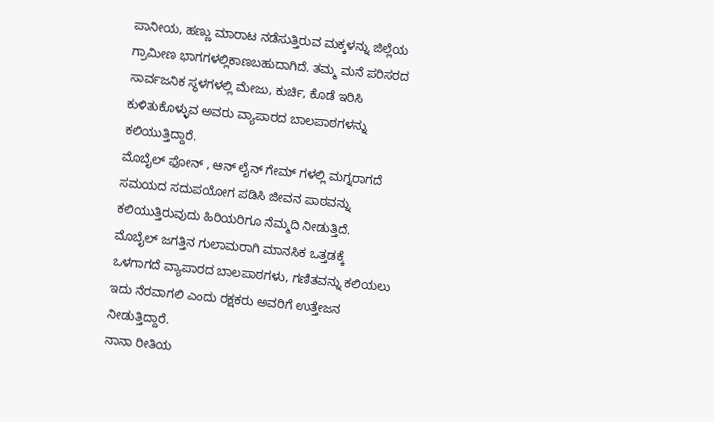ಪಾನೀಯ, ಹಣ್ಣು ಮಾರಾಟ ನಡೆಸುತ್ತಿರುವ ಮಕ್ಕಳನ್ನು ಜಿಲ್ಲೆಯ ಗ್ರಾಮೀಣ ಭಾಗಗಳಲ್ಲಿಕಾಣಬಹುದಾಗಿದೆ. ತಮ್ಮ ಮನೆ ಪರಿಸರದ ಸಾರ್ವಜನಿಕ ಸ್ಥಳಗಳಲ್ಲಿ ಮೇಜು, ಕುರ್ಚಿ, ಕೊಡೆ ಇರಿಸಿ ಕುಳಿತುಕೊಳ್ಳುವ ಅವರು ವ್ಯಾಪಾರದ ಬಾಲಪಾಠಗಳನ್ನು ಕಲಿಯುತ್ತಿದ್ದಾರೆ.
ಮೊಬೈಲ್ ಫೋನ್ , ಆನ್ ಲೈನ್ ಗೇಮ್ ಗಳಲ್ಲಿ ಮಗ್ನರಾಗದೆ ಸಮಯದ ಸದುಪಯೋಗ ಪಡಿಸಿ ಜೀವನ ಪಾಠವನ್ನು ಕಲಿಯುತ್ತಿರುವುದು ಹಿರಿಯರಿಗೂ ನೆಮ್ಮದಿ ನೀಡುತ್ತಿದೆ. ಮೊಬೈಲ್ ಜಗತ್ತಿನ ಗುಲಾಮರಾಗಿ ಮಾನಸಿಕ ಒತ್ತಡಕ್ಕೆ ಒಳಗಾಗದೆ ವ್ಯಾಪಾರದ ಬಾಲಪಾಠಗಳು, ಗಣಿತವನ್ನು ಕಲಿಯಲು ಇದು ನೆರವಾಗಲಿ ಎಂದು ರಕ್ಷಕರು ಅವರಿಗೆ ಉತ್ತೇಜನ ನೀಡುತ್ತಿದ್ದಾರೆ.
ನಾನಾ ರೀತಿಯ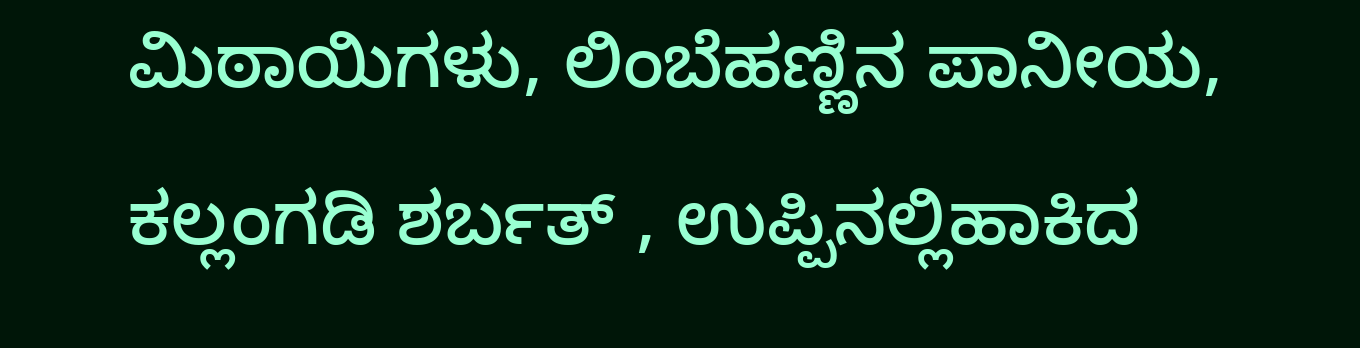ಮಿಠಾಯಿಗಳು, ಲಿಂಬೆಹಣ್ಣಿನ ಪಾನೀಯ, ಕಲ್ಲಂಗಡಿ ಶರ್ಬತ್ , ಉಪ್ಪಿನಲ್ಲಿಹಾಕಿದ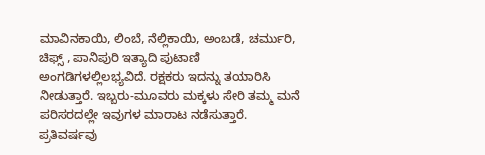ಮಾವಿನಕಾಯಿ, ಲಿಂಬೆ, ನೆಲ್ಲಿಕಾಯಿ, ಅಂಬಡೆ, ಚರ್ಮುರಿ, ಚಿಫ್ಸ್ , ಪಾನಿಪುರಿ ಇತ್ಯಾದಿ ಪುಟಾಣಿ ಅಂಗಡಿಗಳಲ್ಲಿಲಭ್ಯವಿದೆ. ರಕ್ಷಕರು ಇದನ್ನು ತಯಾರಿಸಿ ನೀಡುತ್ತಾರೆ. ಇಬ್ಬರು-ಮೂವರು ಮಕ್ಕಳು ಸೇರಿ ತಮ್ಮ ಮನೆ ಪರಿಸರದಲ್ಲೇ ಇವುಗಳ ಮಾರಾಟ ನಡೆಸುತ್ತಾರೆ. ಪ್ರತಿವರ್ಷವು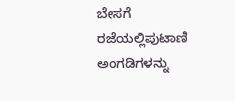ಬೇಸಗೆ ರಜೆಯಲ್ಲಿಪುಟಾಣಿ ಅಂಗಡಿಗಳನ್ನು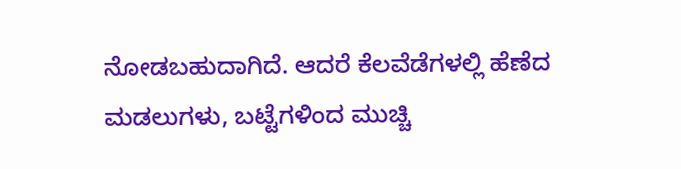ನೋಡಬಹುದಾಗಿದೆ. ಆದರೆ ಕೆಲವೆಡೆಗಳಲ್ಲಿ ಹೆಣೆದ ಮಡಲುಗಳು, ಬಟ್ಟೆಗಳಿಂದ ಮುಚ್ಚಿ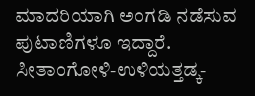ಮಾದರಿಯಾಗಿ ಅಂಗಡಿ ನಡೆಸುವ ಪುಟಾಣಿಗಳೂ ಇದ್ದಾರೆ. ಸೀತಾಂಗೋಳಿ-ಉಳಿಯತ್ತಡ್ಕ-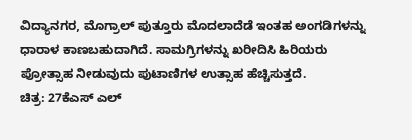ವಿದ್ಯಾನಗರ, ಮೊಗ್ರಾಲ್ ಪುತ್ತೂರು ಮೊದಲಾದೆಡೆ ಇಂತಹ ಅಂಗಡಿಗಳನ್ನು ಧಾರಾಳ ಕಾಣಬಹುದಾಗಿದೆ. ಸಾಮಗ್ರಿಗಳನ್ನು ಖರೀದಿಸಿ ಹಿರಿಯರು ಪ್ರೋತ್ಸಾಹ ನೀಡುವುದು ಪುಟಾಣಿಗಳ ಉತ್ಸಾಹ ಹೆಚ್ಚಿಸುತ್ತದೆ.
ಚಿತ್ರ: 27ಕೆಎಸ್ ಎಲ್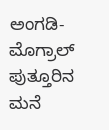ಅಂಗಡಿ-ಮೊಗ್ರಾಲ್ ಪುತ್ತೂರಿನ ಮನೆ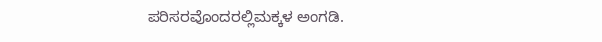ಪರಿಸರವೊಂದರಲ್ಲಿಮಕ್ಕಳ ಅಂಗಡಿ.